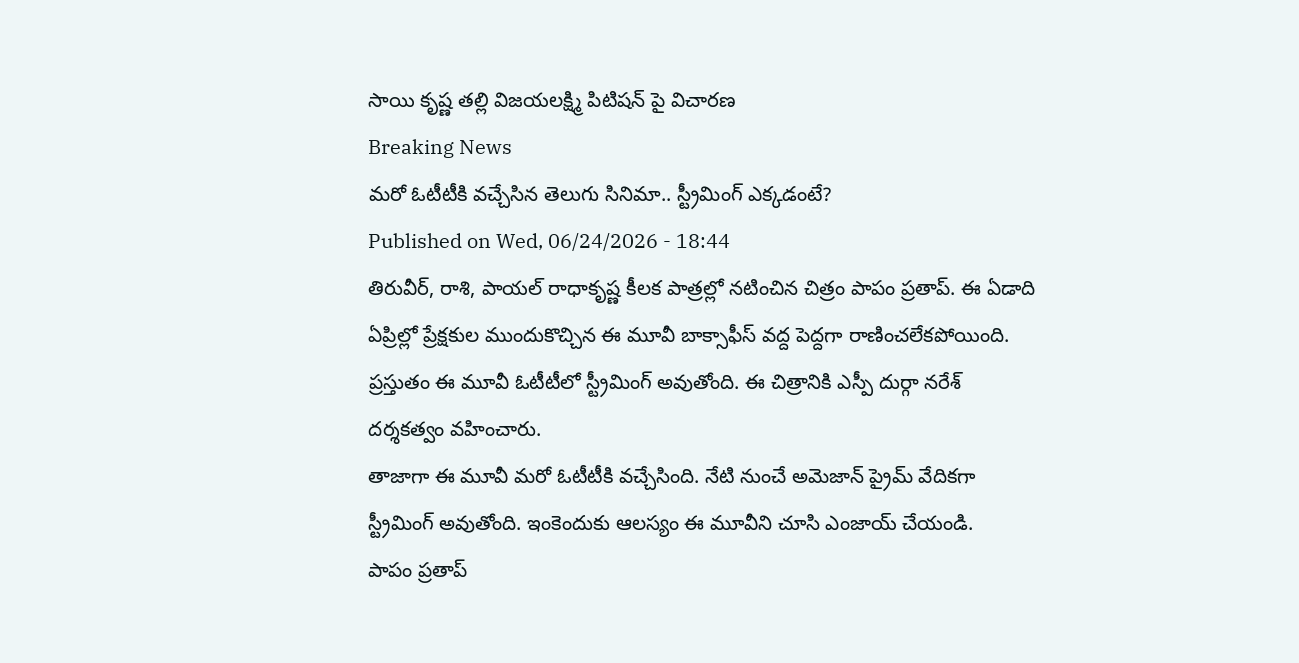సాయి కృష్ణ తల్లి విజయలక్ష్మి పిటిషన్ పై విచారణ
Breaking News
మరో ఓటీటీకి వచ్చేసిన తెలుగు సినిమా.. స్ట్రీమింగ్ ఎక్కడంటే?
Published on Wed, 06/24/2026 - 18:44
తిరువీర్, రాశి, పాయల్ రాధాకృష్ణ కీలక పాత్రల్లో నటించిన చిత్రం పాపం ప్రతాప్. ఈ ఏడాది ఏప్రిల్లో ప్రేక్షకుల ముందుకొచ్చిన ఈ మూవీ బాక్సాఫీస్ వద్ద పెద్దగా రాణించలేకపోయింది. ప్రస్తుతం ఈ మూవీ ఓటీటీలో స్ట్రీమింగ్ అవుతోంది. ఈ చిత్రానికి ఎస్పీ దుర్గా నరేశ్ దర్శకత్వం వహించారు.
తాజాగా ఈ మూవీ మరో ఓటీటీకి వచ్చేసింది. నేటి నుంచే అమెజాన్ ప్రైమ్ వేదికగా స్ట్రీమింగ్ అవుతోంది. ఇంకెందుకు ఆలస్యం ఈ మూవీని చూసి ఎంజాయ్ చేయండి.
పాపం ప్రతాప్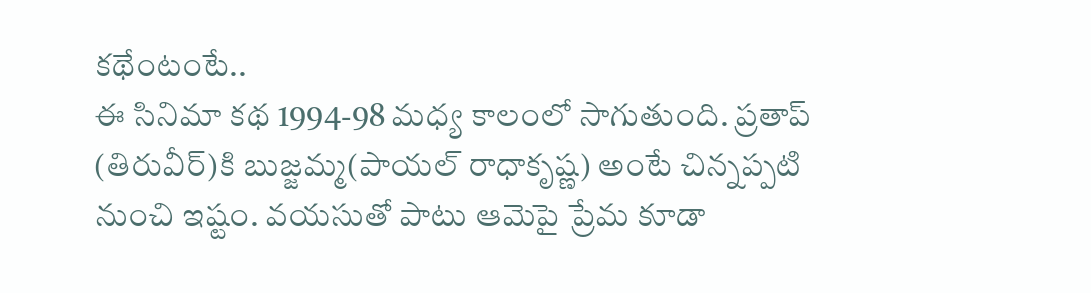కథేంటంటే..
ఈ సినిమా కథ 1994-98 మధ్య కాలంలో సాగుతుంది. ప్రతాప్ (తిరువీర్)కి బుజ్జమ్మ(పాయల్ రాధాకృష్ణ) అంటే చిన్నప్పటి నుంచి ఇష్టం. వయసుతో పాటు ఆమెపై ప్రేమ కూడా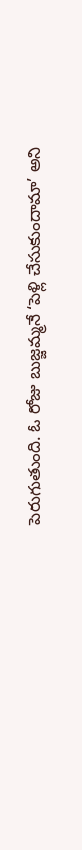పెరుగుతుంది. ఓ రోజు బుజ్జమ్మనే ‘పెళ్లి చేసుకుందామా’ అని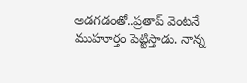అడగడంతో..ప్రతాప్ వెంటనే ముహూర్తం పెట్టిస్తాడు. నాన్న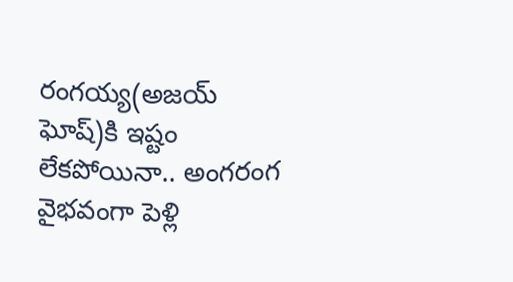రంగయ్య(అజయ్ ఘోష్)కి ఇష్టం లేకపోయినా.. అంగరంగ వైభవంగా పెళ్లి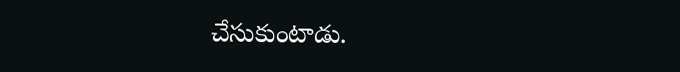చేసుకుంటాడు.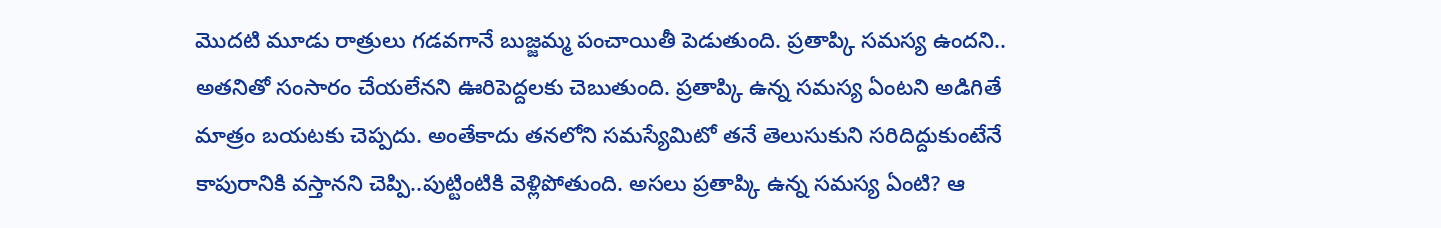మొదటి మూడు రాత్రులు గడవగానే బుజ్జమ్మ పంచాయితీ పెడుతుంది. ప్రతాప్కి సమస్య ఉందని.. అతనితో సంసారం చేయలేనని ఊరిపెద్దలకు చెబుతుంది. ప్రతాప్కి ఉన్న సమస్య ఏంటని అడిగితే మాత్రం బయటకు చెప్పదు. అంతేకాదు తనలోని సమస్యేమిటో తనే తెలుసుకుని సరిదిద్దుకుంటేనే కాపురానికి వస్తానని చెప్పి..పుట్టింటికి వెళ్లిపోతుంది. అసలు ప్రతాప్కి ఉన్న సమస్య ఏంటి? ఆ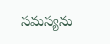సమస్యను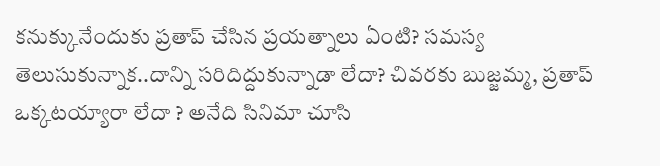కనుక్కునేందుకు ప్రతాప్ చేసిన ప్రయత్నాలు ఏంటి? సమస్య తెలుసుకున్నాక..దాన్ని సరిదిద్దుకున్నాడా లేదా? చివరకు బుజ్జమ్మ, ప్రతాప్ ఒక్కటయ్యారా లేదా ? అనేది సినిమా చూసి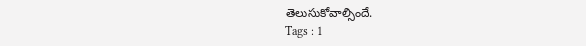తెలుసుకోవాల్సిందే.
Tags : 1